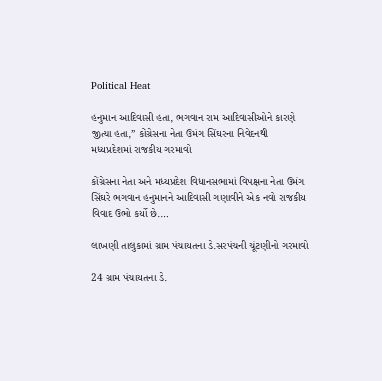Political Heat

હનુમાન આદિવાસી હતા, ભગવાન રામ આદિવાસીઓને કારણે જીત્યા હતા,” કોંગ્રેસના નેતા ઉમંગ સિંઘરના નિવેદનથી મધ્યપ્રદેશમાં રાજકીય ગરમાવો

કોંગ્રેસના નેતા અને મધ્યપ્રદેશ વિધાનસભામાં વિપક્ષના નેતા ઉમંગ સિંઘરે ભગવાન હનુમાનને આદિવાસી ગણાવીને એક નવો રાજકીય વિવાદ ઉભો કર્યો છે.…

લાખણી તાલુકામાં ગ્રામ પંચાયતના ડે.સરપંચની ચૂંટણીનો ગરમાવો

24 ગ્રામ પંચાયતના ડે.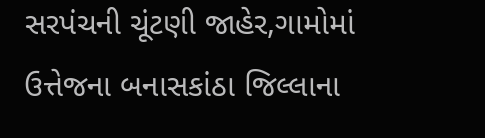સરપંચની ચૂંટણી જાહેર,ગામોમાં ઉત્તેજના બનાસકાંઠા જિલ્લાના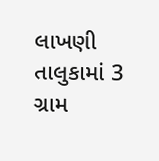લાખણી તાલુકામાં 3 ગ્રામ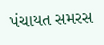પંચાયત સમરસ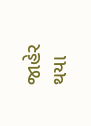જાહેર થયા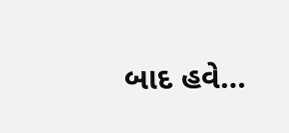બાદ હવે…